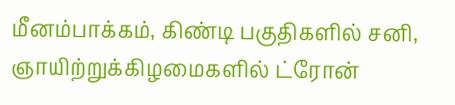மீனம்பாக்கம், கிண்டி பகுதிகளில் சனி, ஞாயிற்றுக்கிழமைகளில் ட்ரோன்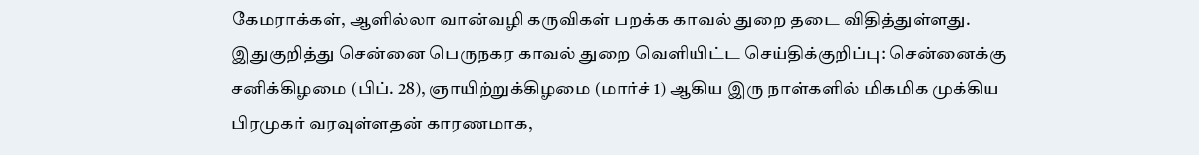கேமராக்கள், ஆளில்லா வான்வழி கருவிகள் பறக்க காவல் துறை தடை விதித்துள்ளது.
இதுகுறித்து சென்னை பெருநகர காவல் துறை வெளியிட்ட செய்திக்குறிப்பு: சென்னைக்கு சனிக்கிழமை (பிப். 28), ஞாயிற்றுக்கிழமை (மார்ச் 1) ஆகிய இரு நாள்களில் மிகமிக முக்கிய பிரமுகர் வரவுள்ளதன் காரணமாக,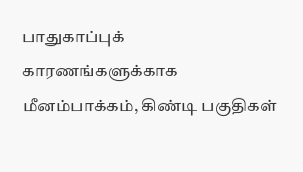பாதுகாப்புக் காரணங்களுக்காக மீனம்பாக்கம், கிண்டி பகுதிகள்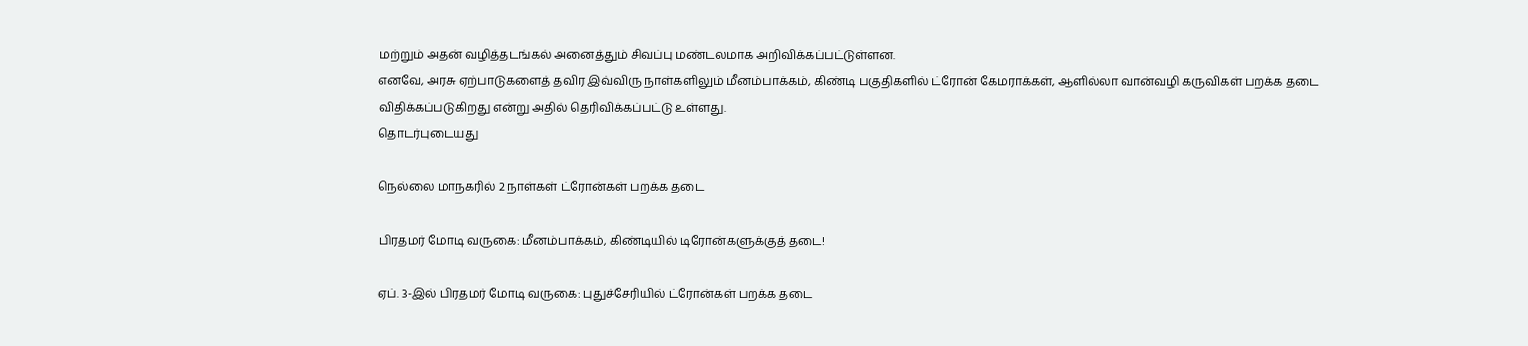மற்றும் அதன் வழித்தடங்கல் அனைத்தும் சிவப்பு மண்டலமாக அறிவிக்கப்பட்டுள்ளன.
எனவே, அரசு ஏற்பாடுகளைத் தவிர இவ்விரு நாள்களிலும் மீனம்பாக்கம், கிண்டி பகுதிகளில் ட்ரோன் கேமராக்கள், ஆளில்லா வான்வழி கருவிகள் பறக்க தடை விதிக்கப்படுகிறது என்று அதில் தெரிவிக்கப்பட்டு உள்ளது.
தொடர்புடையது

நெல்லை மாநகரில் 2 நாள்கள் ட்ரோன்கள் பறக்க தடை

பிரதமர் மோடி வருகை: மீனம்பாக்கம், கிண்டியில் டிரோன்களுக்குத் தடை!

ஏப். 3-இல் பிரதமர் மோடி வருகை: புதுச்சேரியில் ட்ரோன்கள் பறக்க தடை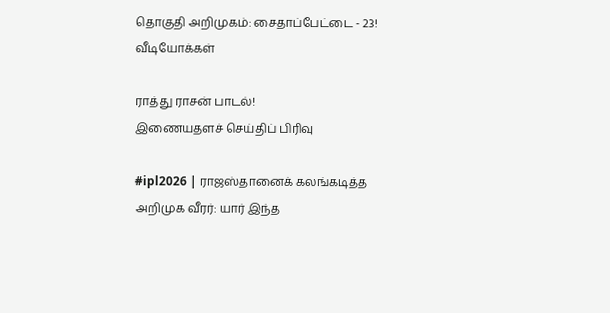தொகுதி அறிமுகம்: சைதாப்பேட்டை - 23!
வீடியோக்கள்

ராத்து ராசன் பாடல்!
இணையதளச் செய்திப் பிரிவு

#ipl2026 | ராஜஸ்தானைக் கலங்கடித்த அறிமுக வீரர்: யார் இந்த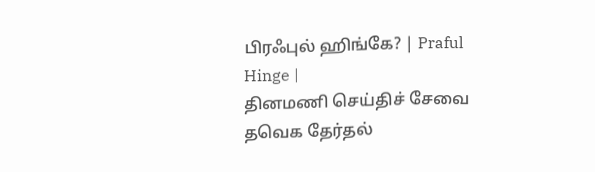பிரஃபுல் ஹிங்கே? | Praful Hinge |
தினமணி செய்திச் சேவை
தவெக தேர்தல்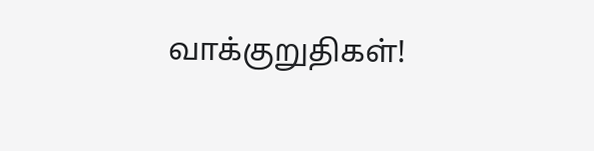வாக்குறுதிகள்!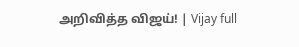அறிவித்த விஜய்! | Vijay full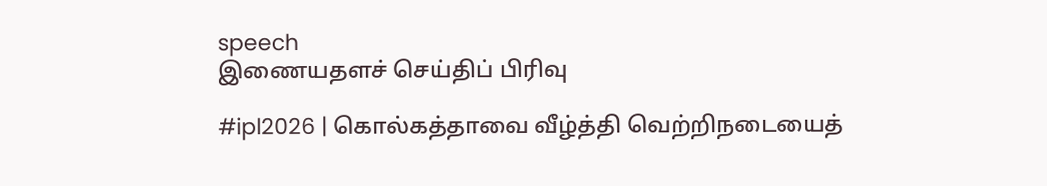speech
இணையதளச் செய்திப் பிரிவு

#ipl2026 | கொல்கத்தாவை வீழ்த்தி வெற்றிநடையைத்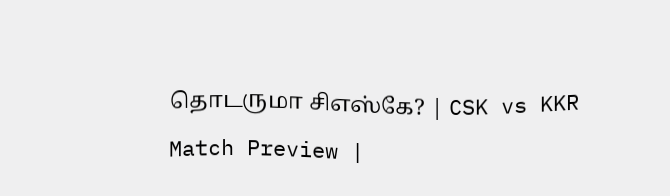தொடருமா சிஎஸ்கே? | CSK vs KKR Match Preview |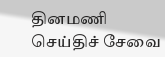தினமணி செய்திச் சேவை